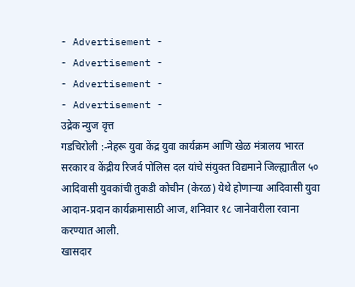- Advertisement -
- Advertisement -
- Advertisement -
- Advertisement -
उद्रेक न्युज वृत्त
गडचिरोली :-नेहरू युवा केंद्र युवा कार्यक्रम आणि खेळ मंत्रालय भारत सरकार व केंद्रीय रिजर्व पोलिस दल यांचे संयुक्त विद्यमाने जिल्ह्यातील ५० आदिवासी युवकांची तुकडी कोचीन (केरळ) येथे होणाऱ्या आदिवासी युवा आदान-प्रदान कार्यक्रमासाठी आज, शनिवार १८ जानेवारीला रवाना करण्यात आली.
खासदार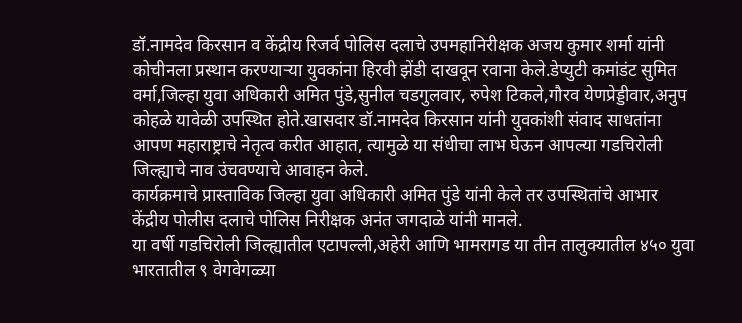डॉ.नामदेव किरसान व केंद्रीय रिजर्व पोलिस दलाचे उपमहानिरीक्षक अजय कुमार शर्मा यांनी कोचीनला प्रस्थान करण्याऱ्या युवकांना हिरवी झेंडी दाखवून रवाना केले.डेप्युटी कमांडंट सुमित वर्मा,जिल्हा युवा अधिकारी अमित पुंडे,सुनील चडगुलवार, रुपेश टिकले,गौरव येणप्रेड्डीवार,अनुप कोहळे यावेळी उपस्थित होते.खासदार डॉ.नामदेव किरसान यांनी युवकांशी संवाद साधतांना आपण महाराष्ट्राचे नेतृत्व करीत आहात, त्यामुळे या संधीचा लाभ घेऊन आपल्या गडचिरोली जिल्ह्याचे नाव उंचवण्याचे आवाहन केले.
कार्यक्रमाचे प्रास्ताविक जिल्हा युवा अधिकारी अमित पुंडे यांनी केले तर उपस्थितांचे आभार केंद्रीय पोलीस दलाचे पोलिस निरीक्षक अनंत जगदाळे यांनी मानले.
या वर्षी गडचिरोली जिल्ह्यातील एटापल्ली,अहेरी आणि भामरागड या तीन तालुक्यातील ४५० युवा भारतातील ९ वेगवेगळ्या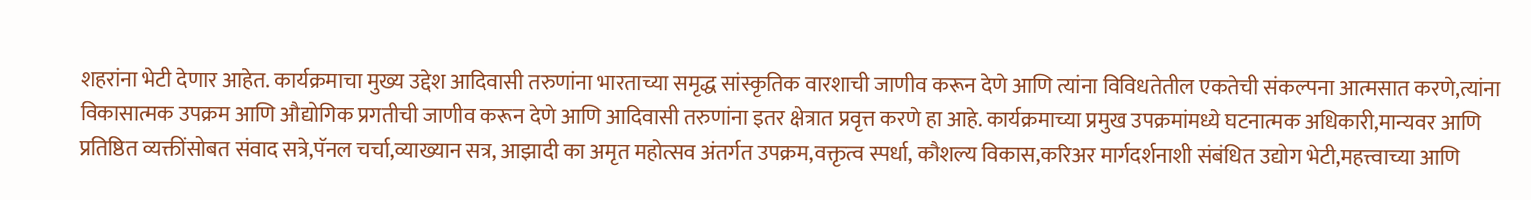शहरांना भेटी देणार आहेत. कार्यक्रमाचा मुख्य उद्देश आदिवासी तरुणांना भारताच्या समृद्ध सांस्कृतिक वारशाची जाणीव करून देणे आणि त्यांना विविधतेतील एकतेची संकल्पना आत्मसात करणे,त्यांना विकासात्मक उपक्रम आणि औद्योगिक प्रगतीची जाणीव करून देणे आणि आदिवासी तरुणांना इतर क्षेत्रात प्रवृत्त करणे हा आहे. कार्यक्रमाच्या प्रमुख उपक्रमांमध्ये घटनात्मक अधिकारी,मान्यवर आणि प्रतिष्ठित व्यक्तींसोबत संवाद सत्रे,पॅनल चर्चा,व्याख्यान सत्र, आझादी का अमृत महोत्सव अंतर्गत उपक्रम,वक्तृत्व स्पर्धा, कौशल्य विकास,करिअर मार्गदर्शनाशी संबंधित उद्योग भेटी,महत्त्वाच्या आणि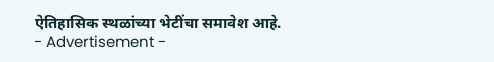ऐतिहासिक स्थळांच्या भेटींचा समावेश आहे.
- Advertisement -